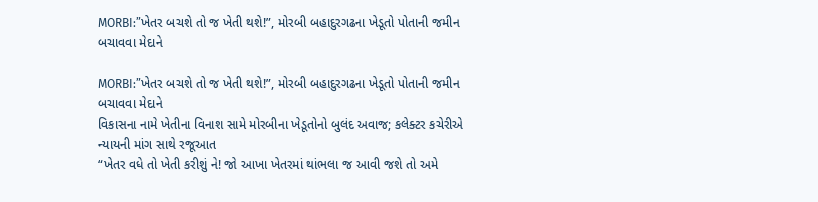MORBI:”ખેતર બચશે તો જ ખેતી થશે!”, મોરબી બહાદુરગઢના ખેડૂતો પોતાની જમીન બચાવવા મેદાને

MORBI:”ખેતર બચશે તો જ ખેતી થશે!”, મોરબી બહાદુરગઢના ખેડૂતો પોતાની જમીન બચાવવા મેદાને
વિકાસના નામે ખેતીના વિનાશ સામે મોરબીના ખેડૂતોનો બુલંદ અવાજ; કલેક્ટર કચેરીએ ન્યાયની માંગ સાથે રજૂઆત
“ખેતર વધે તો ખેતી કરીશું ને! જો આખા ખેતરમાં થાંભલા જ આવી જશે તો અમે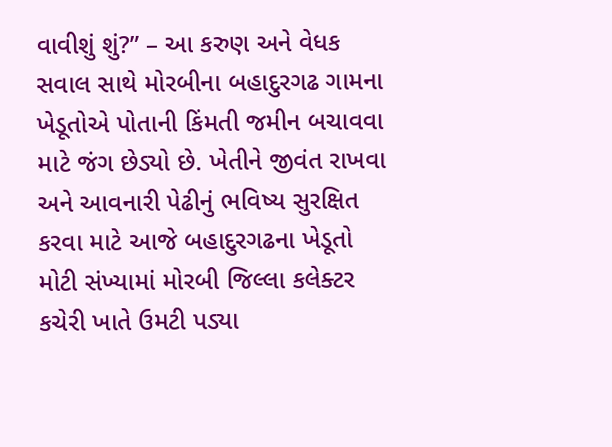વાવીશું શું?” – આ કરુણ અને વેધક સવાલ સાથે મોરબીના બહાદુરગઢ ગામના ખેડૂતોએ પોતાની કિંમતી જમીન બચાવવા માટે જંગ છેડ્યો છે. ખેતીને જીવંત રાખવા અને આવનારી પેઢીનું ભવિષ્ય સુરક્ષિત કરવા માટે આજે બહાદુરગઢના ખેડૂતો મોટી સંખ્યામાં મોરબી જિલ્લા કલેક્ટર કચેરી ખાતે ઉમટી પડ્યા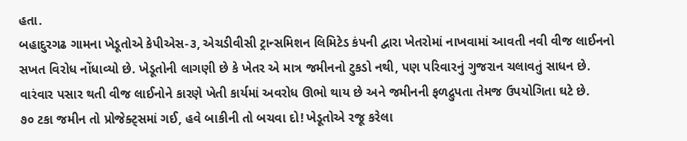હતા.
બહાદુરગઢ ગામના ખેડૂતોએ કેપીએસ-૩, એચડીવીસી ટ્રાન્સમિશન લિમિટેડ કંપની દ્વારા ખેતરોમાં નાખવામાં આવતી નવી વીજ લાઈનનો સખત વિરોધ નોંધાવ્યો છે. ખેડૂતોની લાગણી છે કે ખેતર એ માત્ર જમીનનો ટુકડો નથી, પણ પરિવારનું ગુજરાન ચલાવતું સાધન છે. વારંવાર પસાર થતી વીજ લાઈનોને કારણે ખેતી કાર્યમાં અવરોધ ઊભો થાય છે અને જમીનની ફળદ્રુપતા તેમજ ઉપયોગિતા ઘટે છે.
૭૦ ટકા જમીન તો પ્રોજેક્ટ્સમાં ગઈ, હવે બાકીની તો બચવા દો! ખેડૂતોએ રજૂ કરેલા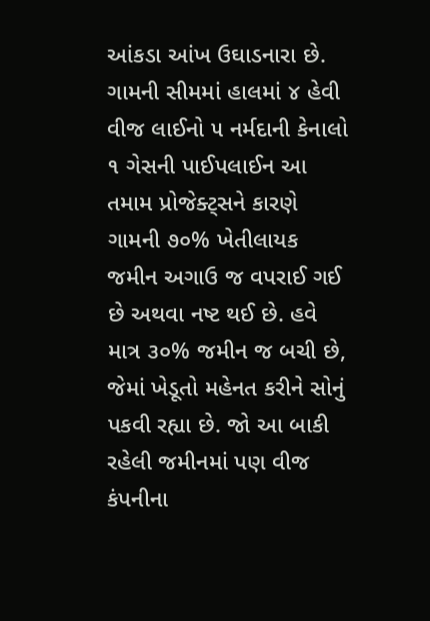આંકડા આંખ ઉઘાડનારા છે. ગામની સીમમાં હાલમાં ૪ હેવી વીજ લાઈનો ૫ નર્મદાની કેનાલો ૧ ગેસની પાઈપલાઈન આ તમામ પ્રોજેક્ટ્સને કારણે ગામની ૭૦% ખેતીલાયક જમીન અગાઉ જ વપરાઈ ગઈ છે અથવા નષ્ટ થઈ છે. હવે માત્ર ૩૦% જમીન જ બચી છે, જેમાં ખેડૂતો મહેનત કરીને સોનું પકવી રહ્યા છે. જો આ બાકી રહેલી જમીનમાં પણ વીજ કંપનીના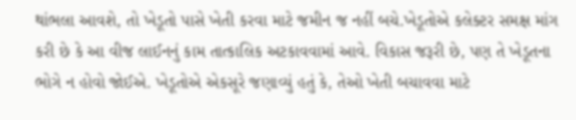થાંભલા આવશે, તો ખેડૂતો પાસે ખેતી કરવા માટે જમીન જ નહીં બચે.ખેડૂતોએ કલેક્ટર સમક્ષ માંગ કરી છે કે આ વીજ લાઈનનું કામ તાત્કાલિક અટકાવવામાં આવે. વિકાસ જરૂરી છે, પણ તે ખેડૂતના ભોગે ન હોવો જોઈએ. ખેડૂતોએ એકસૂરે જણાવ્યું હતું કે, તેઓ ખેતી બચાવવા માટે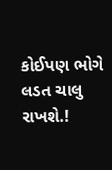કોઈપણ ભોગે લડત ચાલુ રાખશે.!